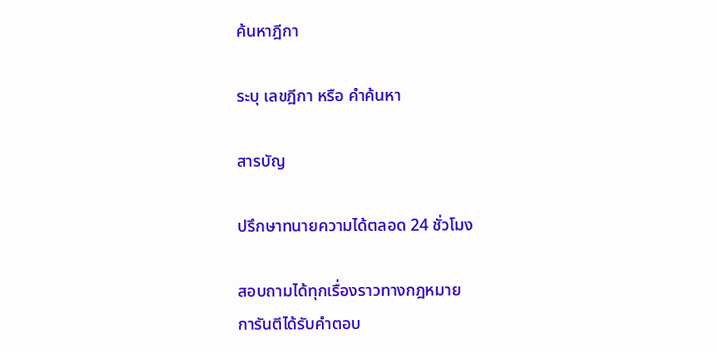ค้นหาฎีกา

ระบุ เลขฎีกา หรือ คำค้นหา

สารบัญ

ปรึกษาทนายความได้ตลอด 24 ชั่วโมง

สอบถามได้ทุกเรื่องราวทางกฎหมาย
การันตีได้รับคำตอบ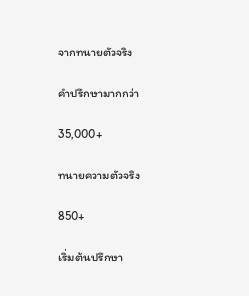จากทนายตัวจริง

คำปรึกษามากกว่า

35,000+

ทนายความตัวจริง

850+

เริ่มต้นปรึกษา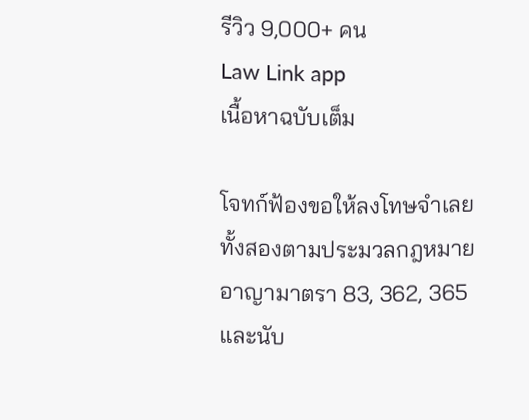รีวิว 9,000+ คน
Law Link app
เนื้อหาฉบับเต็ม

โจทก์ฟ้องขอให้ลงโทษจำเลยทั้งสองตามประมวลกฎหมายอาญามาตรา 83, 362, 365 และนับ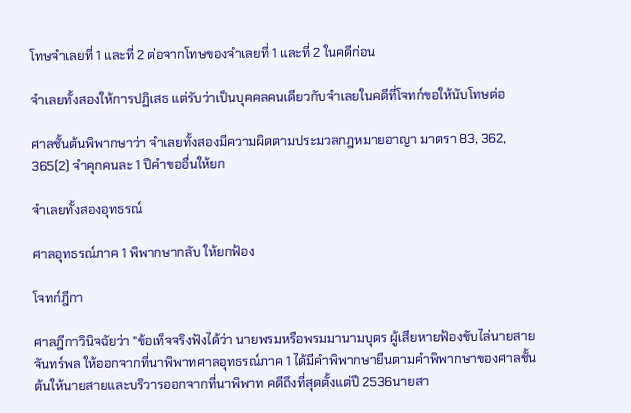โทษจำเลยที่ 1 และที่ 2 ต่อจากโทษของจำเลยที่ 1 และที่ 2 ในคดีก่อน

จำเลยทั้งสองให้การปฏิเสธ แต่รับว่าเป็นบุคคลคนเดียวกับจำเลยในคดีที่โจทก์ขอให้นับโทษต่อ

ศาลชั้นต้นพิพากษาว่า จำเลยทั้งสองมีความผิดตามประมวลกฎหมายอาญา มาตรา 83, 362, 365(2) จำคุกคนละ 1 ปีคำขออื่นให้ยก

จำเลยทั้งสองอุทธรณ์

ศาลอุทธรณ์ภาค 1 พิพากษากลับ ให้ยกฟ้อง

โจทก์ฎีกา

ศาลฎีกาวินิจฉัยว่า "ข้อเท็จจริงฟังได้ว่า นายพรมหรือพรมมานามบุตร ผู้เสียหายฟ้องขับไล่นายสาย จันทร์พล ให้ออกจากที่นาพิพาทศาลอุทธรณ์ภาค 1 ได้มีคำพิพากษายืนตามคำพิพากษาของศาลชั้นต้นให้นายสายและบริวารออกจากที่นาพิพาท คดีถึงที่สุดตั้งแต่ปี 2536นายสา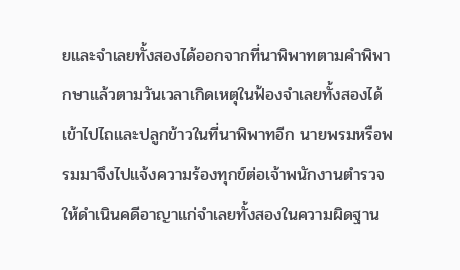ยและจำเลยทั้งสองได้ออกจากที่นาพิพาทตามคำพิพากษาแล้วตามวันเวลาเกิดเหตุในฟ้องจำเลยทั้งสองได้เข้าไปไถและปลูกข้าวในที่นาพิพาทอีก นายพรมหรือพรมมาจึงไปแจ้งความร้องทุกข์ต่อเจ้าพนักงานตำรวจให้ดำเนินคดีอาญาแก่จำเลยทั้งสองในความผิดฐาน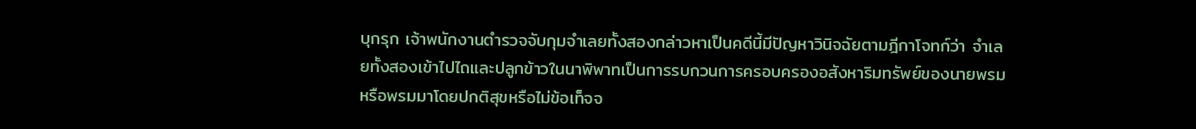บุกรุก เจ้าพนักงานตำรวจจับกุมจำเลยทั้งสองกล่าวหาเป็นคดีนี้มีปัญหาวินิจฉัยตามฎีกาโจทก์ว่า จำเลยทั้งสองเข้าไปไถและปลูกข้าวในนาพิพาทเป็นการรบกวนการครอบครองอสังหาริมทรัพย์ของนายพรมหรือพรมมาโดยปกติสุขหรือไม่ข้อเท็จจ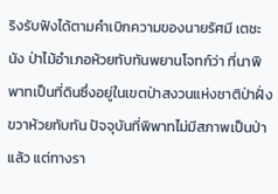ริงรับฟังได้ตามคำเบิกความของนายรัศมี เตชะนัง ป่าไม้อำเภอห้วยทับทันพยานโจทก์ว่า ที่นาพิพาทเป็นที่ดินซึ่งอยู่ในเขตป่าสงวนแห่งชาติป่าฝั่งขวาห้วยทับทัน ปัจจุบันที่พิพาทไม่มีสภาพเป็นป่าแล้ว แต่ทางรา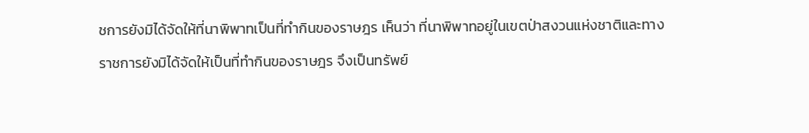ชการยังมิได้จัดให้ที่นาพิพาทเป็นที่ทำกินของราษฎร เห็นว่า ที่นาพิพาทอยู่ในเขตป่าสงวนแห่งชาติและทางราชการยังมิได้จัดให้เป็นที่ทำกินของราษฎร จึงเป็นทรัพย์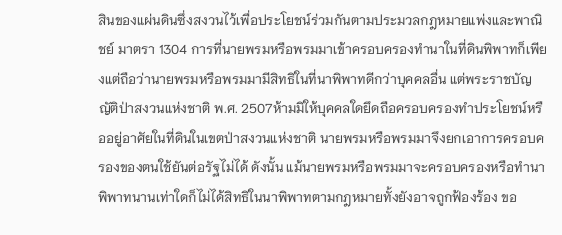สินของแผ่นดินซึ่งสงวนไว้เพื่อประโยชน์ร่วมกันตามประมวลกฎหมายแพ่งและพาณิชย์ มาตรา 1304 การที่นายพรมหรือพรมมาเข้าครอบครองทำนาในที่ดินพิพาทก็เพียงแต่ถือว่านายพรมหรือพรมมามีสิทธิในที่นาพิพาทดีกว่าบุคคลอื่น แต่พระราชบัญญัติป่าสงวนแห่งชาติ พ.ศ. 2507ห้ามมิให้บุคคลใดยึดถือครอบครองทำประโยชน์หรืออยู่อาศัยในที่ดินในเขตป่าสงวนแห่งชาติ นายพรมหรือพรมมาจึงยกเอาการครอบครองของตนใช้ยันต่อรัฐไม่ได้ ดังนั้น แม้นายพรมหรือพรมมาจะครอบครองหรือทำนาพิพาทนานเท่าใดก็ไม่ได้สิทธิในนาพิพาทตามกฎหมายทั้งยังอาจถูกฟ้องร้อง ขอ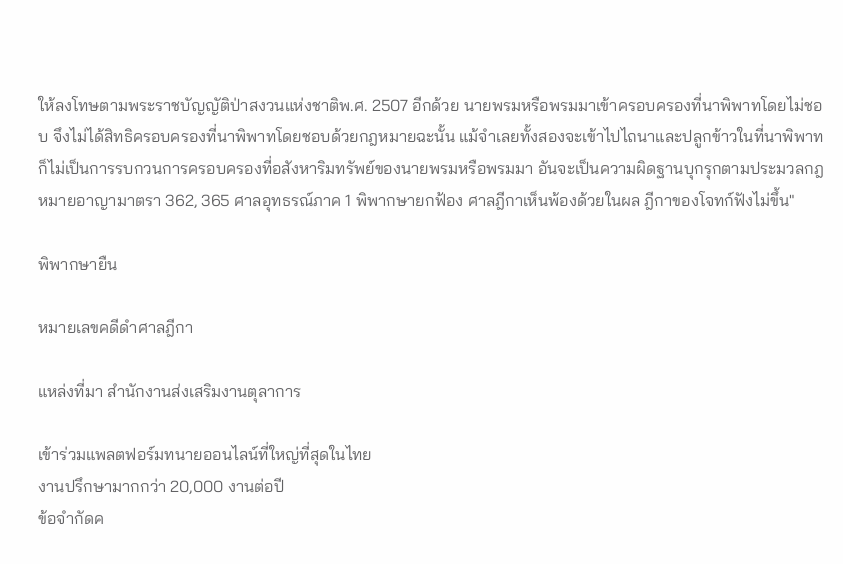ให้ลงโทษตามพระราชบัญญัติป่าสงวนแห่งชาติพ.ศ. 2507 อีกด้วย นายพรมหรือพรมมาเข้าครอบครองที่นาพิพาทโดยไม่ชอบ จึงไม่ได้สิทธิครอบครองที่นาพิพาทโดยชอบด้วยกฎหมายฉะนั้น แม้จำเลยทั้งสองจะเข้าไปไถนาและปลูกข้าวในที่นาพิพาทก็ไม่เป็นการรบกวนการครอบครองที่อสังหาริมทรัพย์ของนายพรมหรือพรมมา อันจะเป็นความผิดฐานบุกรุกตามประมวลกฎหมายอาญามาตรา 362, 365 ศาลอุทธรณ์ภาค 1 พิพากษายกฟ้อง ศาลฎีกาเห็นพ้องด้วยในผล ฎีกาของโจทก์ฟังไม่ขึ้น"

พิพากษายืน

หมายเลขคดีดำศาลฎีกา

แหล่งที่มา สำนักงานส่งเสริมงานตุลาการ

เข้าร่วมแพลตฟอร์มทนายออนไลน์ที่ใหญ่ที่สุดในไทย
งานปรึกษามากกว่า 20,000 งานต่อปี
ข้อจำกัดค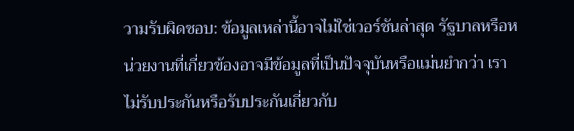วามรับผิดชอบ: ข้อมูลเหล่านี้อาจไม่ใช่เวอร์ชันล่าสุด รัฐบาลหรือหน่วยงานที่เกี่ยวข้องอาจมีข้อมูลที่เป็นปัจจุบันหรือแม่นยำกว่า เราไม่รับประกันหรือรับประกันเกี่ยวกับ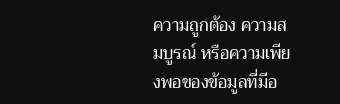ความถูกต้อง ความสมบูรณ์ หรือความเพียงพอของข้อมูลที่มีอ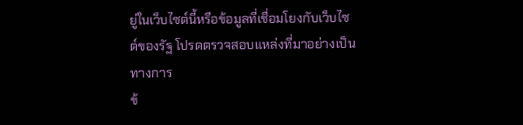ยู่ในเว็บไซต์นี้หรือข้อมูลที่เชื่อมโยงกับเว็บไซต์ของรัฐ โปรดตรวจสอบแหล่งที่มาอย่างเป็นทางการ
ข้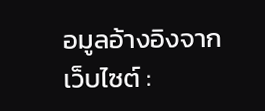อมูลอ้างอิงจากเว็บไซต์ :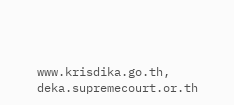www.krisdika.go.th, deka.supremecourt.or.th